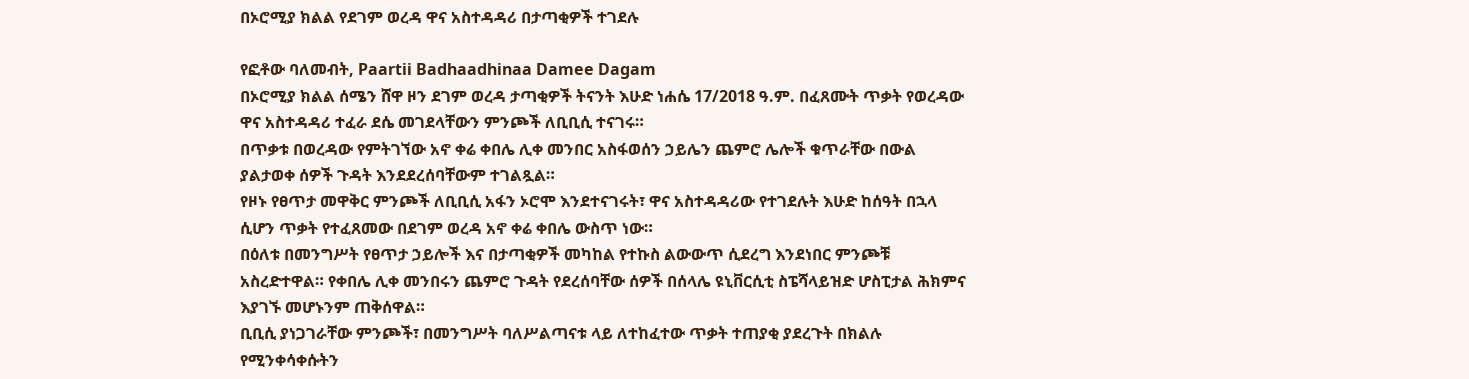በኦሮሚያ ክልል የደገም ወረዳ ዋና አስተዳዳሪ በታጣቂዎች ተገደሉ

የፎቶው ባለመብት, Paartii Badhaadhinaa Damee Dagam
በኦሮሚያ ክልል ሰሜን ሸዋ ዞን ደገም ወረዳ ታጣቂዎች ትናንት እሁድ ነሐሴ 17/2018 ዓ.ም. በፈጸሙት ጥቃት የወረዳው ዋና አስተዳዳሪ ተፈራ ደሴ መገደላቸውን ምንጮች ለቢቢሲ ተናገሩ።
በጥቃቱ በወረዳው የምትገኘው አኖ ቀሬ ቀበሌ ሊቀ መንበር አስፋወሰን ኃይሌን ጨምሮ ሌሎች ቁጥራቸው በውል ያልታወቀ ሰዎች ጉዳት እንደደረሰባቸውም ተገልጿል።
የዞኑ የፀጥታ መዋቅር ምንጮች ለቢቢሲ አፋን ኦሮሞ እንደተናገሩት፣ ዋና አስተዳዳሪው የተገደሉት እሁድ ከሰዓት በኋላ ሲሆን ጥቃት የተፈጸመው በደገም ወረዳ አኖ ቀሬ ቀበሌ ውስጥ ነው።
በዕለቱ በመንግሥት የፀጥታ ኃይሎች እና በታጣቂዎች መካከል የተኩስ ልውውጥ ሲደረግ እንደነበር ምንጮቹ አስረድተዋል። የቀበሌ ሊቀ መንበሩን ጨምሮ ጉዳት የደረሰባቸው ሰዎች በሰላሌ ዩኒቨርሲቲ ስፔሻላይዝድ ሆስፒታል ሕክምና እያገኙ መሆኑንም ጠቅሰዋል።
ቢቢሲ ያነጋገራቸው ምንጮች፣ በመንግሥት ባለሥልጣናቱ ላይ ለተከፈተው ጥቃት ተጠያቂ ያደረጉት በክልሉ የሚንቀሳቀሱትን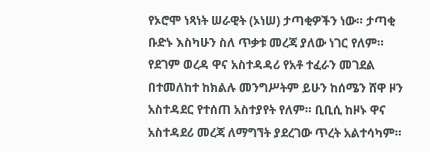የኦሮሞ ነጻነት ሠራዊት (ኦነሠ) ታጣቂዎችን ነው። ታጣቂ ቡድኑ እስካሁን ስለ ጥቃቱ መረጃ ያለው ነገር የለም።
የደገም ወረዳ ዋና አስተዳዳሪ የአቶ ተፈራን መገደል በተመለከተ ከክልሉ መንግሥትም ይሁን ከሰሜን ሸዋ ዞን አስተዳደር የተሰጠ አስተያየት የለም። ቢቢሲ ከዞኑ ዋና አስተዳደሪ መረጃ ለማግኘት ያደረገው ጥረት አልተሳካም።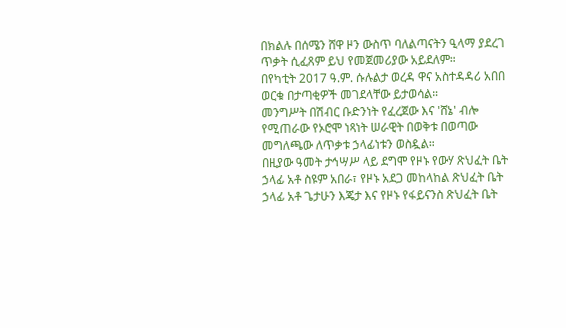በክልሉ በሰሜን ሸዋ ዞን ውስጥ ባለልጣናትን ዒላማ ያደረገ ጥቃት ሲፈጸም ይህ የመጀመሪያው አይደለም።
በየካቲት 2017 ዓ.ም. ሱሉልታ ወረዳ ዋና አስተዳዳሪ አበበ ወርቁ በታጣቂዎች መገደላቸው ይታወሳል።
መንግሥት በሽብር ቡድንነት የፈረጀው እና 'ሸኔ' ብሎ የሚጠራው የኦሮሞ ነጻነት ሠራዊት በወቅቱ በወጣው መግለጫው ለጥቃቱ ኃላፊነቱን ወስዷል።
በዚያው ዓመት ታኅሣሥ ላይ ደግሞ የዞኑ የውሃ ጽህፈት ቤት ኃላፊ አቶ ስዩም አበራ፣ የዞኑ አደጋ መከላከል ጽህፈት ቤት ኃላፊ አቶ ጌታሁን እጄታ እና የዞኑ የፋይናንስ ጽህፈት ቤት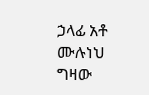ኃላፊ አቶ ሙሉነህ ግዛው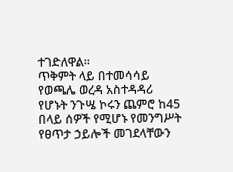ተገድለዋል።
ጥቅምት ላይ በተመሳሳይ የወጫሌ ወረዳ አስተዳዳሪ የሆኑት ንጉሤ ኮሩን ጨምሮ ከ45 በላይ ሰዎች የሚሆኑ የመንግሥት የፀጥታ ኃይሎች መገደላቸውን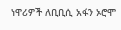ነዋሪዎች ለቢቢሲ አፋን ኦሮሞ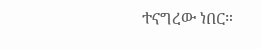ተናግረው ነበር።